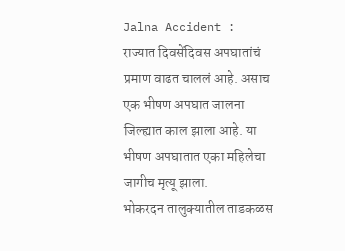Jalna Accident : राज्यात दिवसेंदिवस अपघातांचं प्रमाण वाढत चाललं आहे. असाच एक भीषण अपघात जालना जिल्ह्यात काल झाला आहे. या भीषण अपघातात एका महिलेचा जागीच मृत्यू झाला.
भोकरदन तालुक्यातील ताडकळस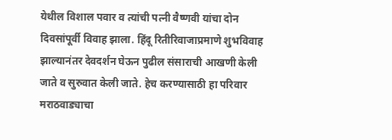येथील विशाल पवार व त्यांची पत्नी वैष्णवी यांचा दोन दिवसांपूर्वी विवाह झाला. हिंदू रितीरिवाजाप्रमाणे शुभविवाह झाल्यानंतर देवदर्शन घेऊन पुढील संसाराची आखणी केली जाते व सुरुवात केली जाते. हेच करण्यासाठी हा परिवार मराठवाड्याचा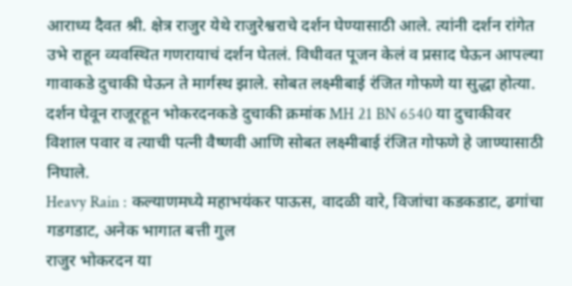आराध्य दैवत श्री. क्षेत्र राजुर येथे राजुरेश्वराचे दर्शन घेण्यासाठी आले. त्यांनी दर्शन रांगेत उभे राहून व्यवस्थित गणरायाचं दर्शन घेतलं. विधीवत पूजन केलं व प्रसाद घेऊन आपल्या गावाकडे दुचाकी घेऊन ते मार्गस्थ झाले. सोबत लक्ष्मीबाई रंजित गोफणे या सुद्धा होत्या. दर्शन घेवून राजूरहून भोकरदनकडे दुचाकी क्रमांक MH 21 BN 6540 या दुचाकीवर विशाल पवार व त्याची पत्नी वैष्णवी आणि सोबत लक्ष्मीबाई रंजित गोफणे हे जाण्यासाठी निघाले.
Heavy Rain : कल्याणमध्ये महाभयंकर पाऊस, वादळी वारे, विजांचा कडकडाट, ढगांचा गडगडाट, अनेक भागात बत्ती गुल
राजुर भोकरदन या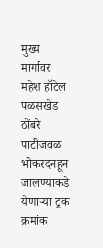मुख्य मार्गावर महेश हॉटेल पळसखेड ठोंबरे पाटीजवळ भोकरदनहून जालण्याकडे येणाऱ्या ट्रक क्रमांक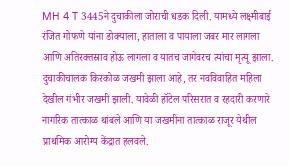MH 4 T 3445ने दुचाकीला जोराची धडक दिली. यामध्ये लक्ष्मीबाई रंजित गोफणे यांना डोक्याला, हाताला व पायाला जबर मार लागला आणि अतिरक्तस्राव होऊ लागला व यातच जागेवरच त्यांचा मृत्यू झाला. दुचाकीचालक किरकोळ जखमी झाला आहे, तर नवविवाहित महिला देखील गंभीर जखमी झाली. यावेळी हॉटेल परिसरात व रहदारी करणारे नागरिक तात्काळ थांबले आणि या जखमींना तात्काळ राजूर येथील प्राथमिक आरोग्य केंद्रात हलवले.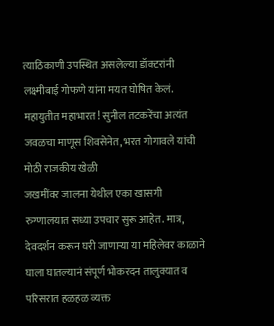त्याठिकाणी उपस्थित असलेल्या डॉक्टरांनी लक्ष्मीबाई गोफणे यांना मयत घोषित केलं.
महायुतीत महाभारत! सुनील तटकरेंचा अत्यंत जवळचा माणूस शिवसेनेत, भरत गोगावले यांची मोठी राजकीय खेळी
जखमींवर जालना येथील एका खासगी रुग्णालयात सध्या उपचार सुरू आहेत. मात्र, देवदर्शन करून घरी जाणाऱ्या या महिलेवर काळाने घाला घातल्यानं संपूर्ण भोकरदन तालुक्यात व परिसरात हळहळ व्यक्त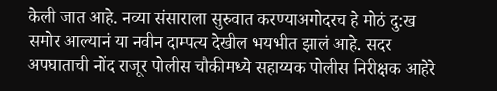केली जात आहे. नव्या संसाराला सुरुवात करण्याअगोदरच हे मोठं दु:ख समोर आल्यानं या नवीन दाम्पत्य देखील भयभीत झालं आहे. सदर अपघाताची नोंद राजूर पोलीस चौकीमध्ये सहाय्यक पोलीस निरीक्षक आहेरे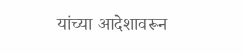यांच्या आदेशावरून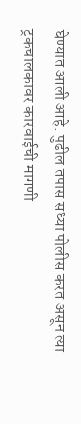घेण्यात आली आहे. पुढील तपास सध्या पोलीस करत असून त्या ट्रकचालकावर कारवाईची मागणी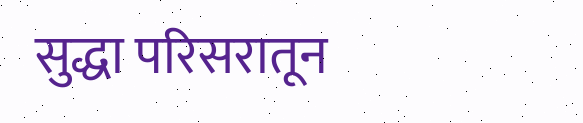सुद्धा परिसरातून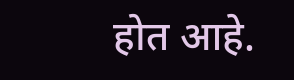होत आहे.